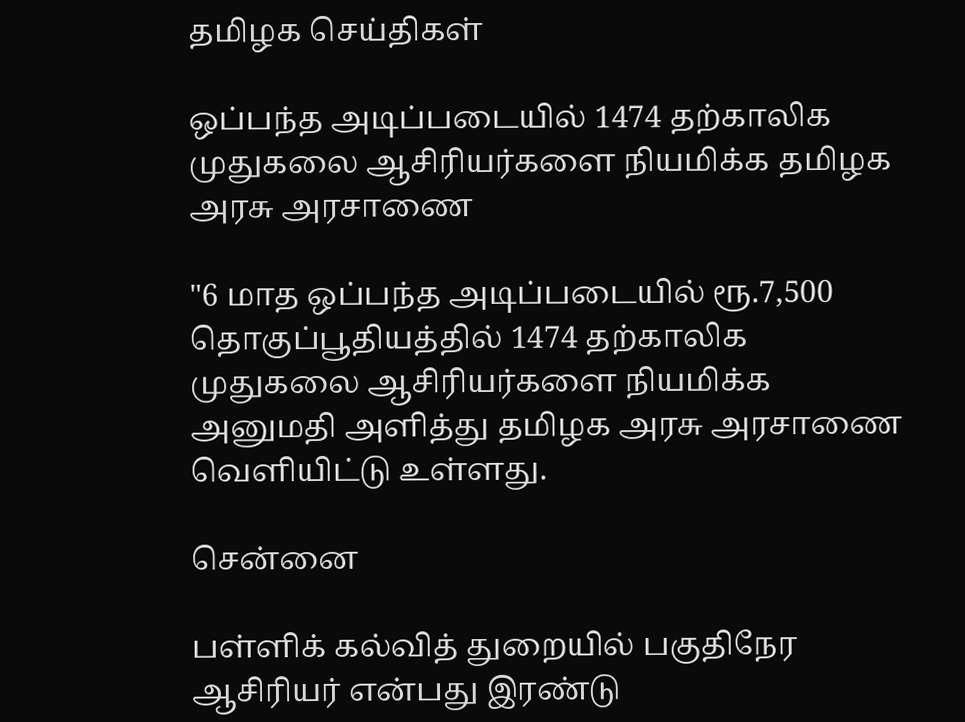தமிழக செய்திகள்

ஒப்பந்த அடிப்படையில் 1474 தற்காலிக முதுகலை ஆசிரியர்களை நியமிக்க தமிழக அரசு அரசாணை

"6 மாத ஒப்பந்த அடிப்படையில் ரூ.7,500 தொகுப்பூதியத்தில் 1474 தற்காலிக முதுகலை ஆசிரியர்களை நியமிக்க அனுமதி அளித்து தமிழக அரசு அரசாணை வெளியிட்டு உள்ளது.

சென்னை

பள்ளிக் கல்வித் துறையில் பகுதிநேர ஆசிரியர் என்பது இரண்டு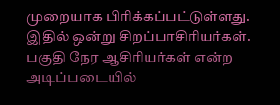முறையாக பிரிக்கப்பட்டுள்ளது. இதில் ஒன்று சிறப்பாசிரியர்கள். பகுதி நேர ஆசிரியர்கள் என்ற அடிப்படையில்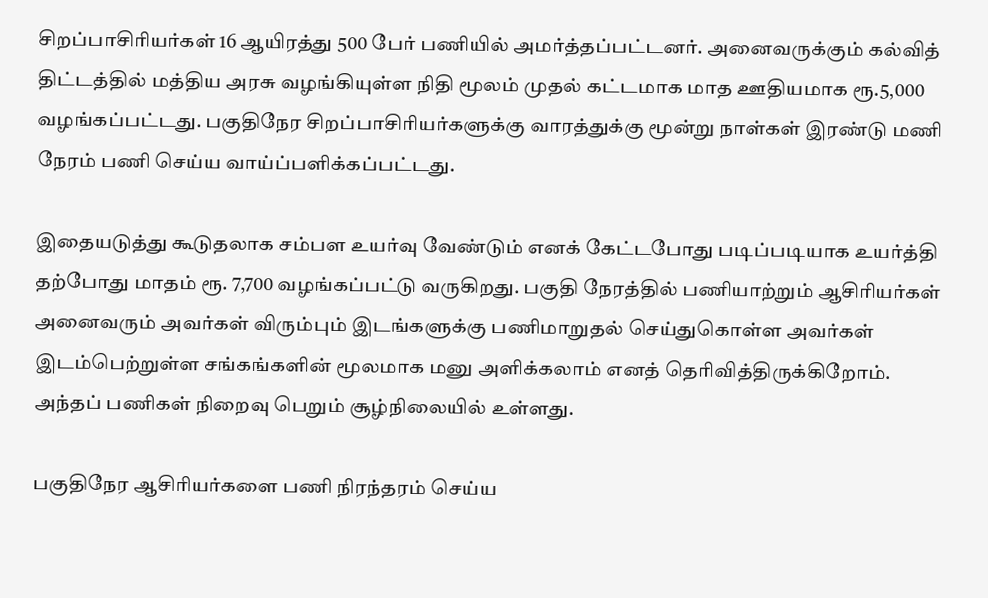சிறப்பாசிரியர்கள் 16 ஆயிரத்து 500 பேர் பணியில் அமர்த்தப்பட்டனர். அனைவருக்கும் கல்வித் திட்டத்தில் மத்திய அரசு வழங்கியுள்ள நிதி மூலம் முதல் கட்டமாக மாத ஊதியமாக ரூ.5,000 வழங்கப்பட்டது. பகுதிநேர சிறப்பாசிரியர்களுக்கு வாரத்துக்கு மூன்று நாள்கள் இரண்டு மணி நேரம் பணி செய்ய வாய்ப்பளிக்கப்பட்டது.

இதையடுத்து கூடுதலாக சம்பள உயர்வு வேண்டும் எனக் கேட்டபோது படிப்படியாக உயர்த்தி தற்போது மாதம் ரூ. 7,700 வழங்கப்பட்டு வருகிறது. பகுதி நேரத்தில் பணியாற்றும் ஆசிரியர்கள் அனைவரும் அவர்கள் விரும்பும் இடங்களுக்கு பணிமாறுதல் செய்துகொள்ள அவர்கள் இடம்பெற்றுள்ள சங்கங்களின் மூலமாக மனு அளிக்கலாம் எனத் தெரிவித்திருக்கிறோம். அந்தப் பணிகள் நிறைவு பெறும் சூழ்நிலையில் உள்ளது.

பகுதிநேர ஆசிரியர்களை பணி நிரந்தரம் செய்ய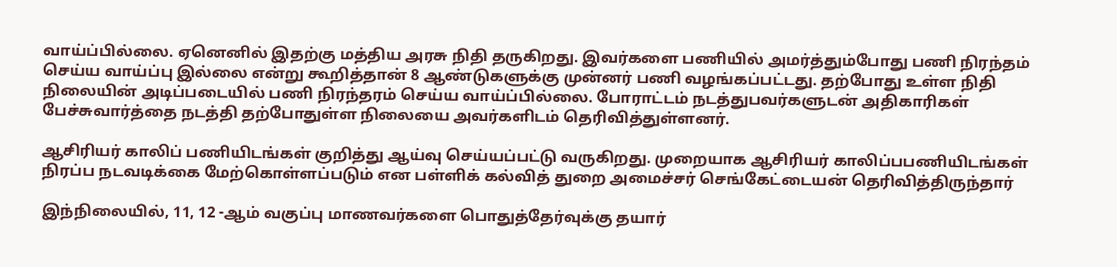வாய்ப்பில்லை. ஏனெனில் இதற்கு மத்திய அரசு நிதி தருகிறது. இவர்களை பணியில் அமர்த்தும்போது பணி நிரந்தம் செய்ய வாய்ப்பு இல்லை என்று கூறித்தான் 8 ஆண்டுகளுக்கு முன்னர் பணி வழங்கப்பட்டது. தற்போது உள்ள நிதி நிலையின் அடிப்படையில் பணி நிரந்தரம் செய்ய வாய்ப்பில்லை. போராட்டம் நடத்துபவர்களுடன் அதிகாரிகள் பேச்சுவார்த்தை நடத்தி தற்போதுள்ள நிலையை அவர்களிடம் தெரிவித்துள்ளனர்.

ஆசிரியர் காலிப் பணியிடங்கள் குறித்து ஆய்வு செய்யப்பட்டு வருகிறது. முறையாக ஆசிரியர் காலிப்பபணியிடங்கள் நிரப்ப நடவடிக்கை மேற்கொள்ளப்படும் என பள்ளிக் கல்வித் துறை அமைச்சர் செங்கேட்டையன் தெரிவித்திருந்தார்

இந்நிலையில், 11, 12 -ஆம் வகுப்பு மாணவர்களை பொதுத்தேர்வுக்கு தயார்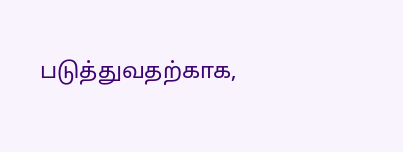படுத்துவதற்காக,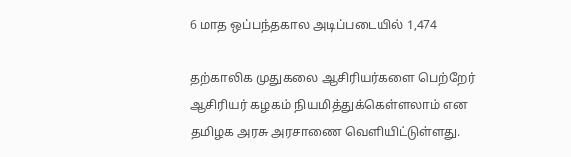6 மாத ஒப்பந்தகால அடிப்படையில் 1,474

தற்காலிக முதுகலை ஆசிரியர்களை பெற்றேர் ஆசிரியர் கழகம் நியமித்துக்கெள்ளலாம் என தமிழக அரசு அரசாணை வெளியிட்டுள்ளது.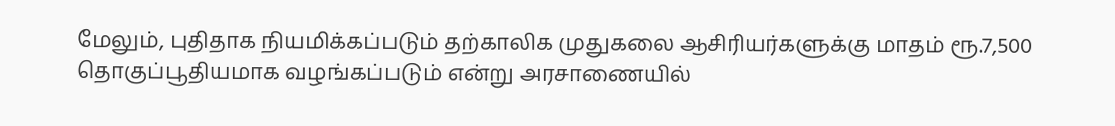மேலும், புதிதாக நியமிக்கப்படும் தற்காலிக முதுகலை ஆசிரியர்களுக்கு மாதம் ரூ.7,500 தொகுப்பூதியமாக வழங்கப்படும் என்று அரசாணையில்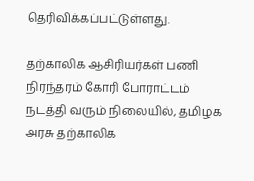தெரிவிக்கப்பட்டுள்ளது.

தற்காலிக ஆசிரியர்கள் பணி நிரந்தரம் கோரி போராட்டம் நடத்தி வரும் நிலையில், தமிழக அரசு தற்காலிக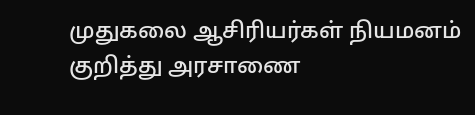முதுகலை ஆசிரியர்கள் நியமனம் குறித்து அரசாணை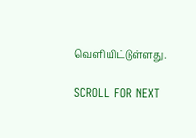வெளியிட்டுள்ளது.

SCROLL FOR NEXT